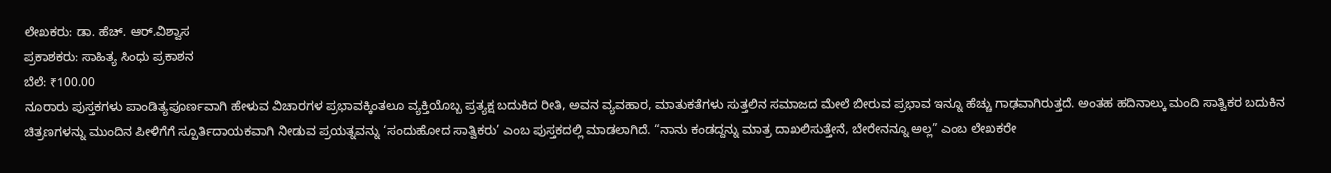ಲೇಖಕರು: ಡಾ. ಹೆಚ್. ಆರ್.ವಿಶ್ವಾಸ
ಪ್ರಕಾಶಕರು: ಸಾಹಿತ್ಯ ಸಿಂಧು ಪ್ರಕಾಶನ
ಬೆಲೆ: ₹100.00
ನೂರಾರು ಪುಸ್ತಕಗಳು ಪಾಂಡಿತ್ಯಪೂರ್ಣವಾಗಿ ಹೇಳುವ ವಿಚಾರಗಳ ಪ್ರಭಾವಕ್ಕಿಂತಲೂ ವ್ಯಕ್ತಿಯೊಬ್ಬ ಪ್ರತ್ಯಕ್ಷ ಬದುಕಿದ ರೀತಿ, ಅವನ ವ್ಯವಹಾರ, ಮಾತುಕತೆಗಳು ಸುತ್ತಲಿನ ಸಮಾಜದ ಮೇಲೆ ಬೀರುವ ಪ್ರಭಾವ ಇನ್ನೂ ಹೆಚ್ಚು ಗಾಢವಾಗಿರುತ್ತದೆ. ಅಂತಹ ಹದಿನಾಲ್ಕು ಮಂದಿ ಸಾತ್ವಿಕರ ಬದುಕಿನ ಚಿತ್ರಣಗಳನ್ನು ಮುಂದಿನ ಪೀಳಿಗೆಗೆ ಸ್ಪೂರ್ತಿದಾಯಕವಾಗಿ ನೀಡುವ ಪ್ರಯತ್ನವನ್ನು ‘ಸಂದುಹೋದ ಸಾತ್ವಿಕರು’ ಎಂಬ ಪುಸ್ತಕದಲ್ಲಿ ಮಾಡಲಾಗಿದೆ. “ನಾನು ಕಂಡದ್ದನ್ನು ಮಾತ್ರ ದಾಖಲಿಸುತ್ತೇನೆ, ಬೇರೇನನ್ನೂ ಅಲ್ಲ” ಎಂಬ ಲೇಖಕರೇ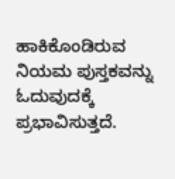ಹಾಕಿಕೊಂಡಿರುವ ನಿಯಮ ಪುಸ್ತಕವನ್ನು ಓದುವುದಕ್ಕೆ ಪ್ರಭಾವಿಸುತ್ತದೆ.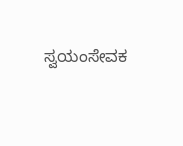ಸ್ವಯಂಸೇವಕ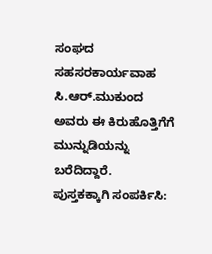ಸಂಘದ ಸಹಸರಕಾರ್ಯವಾಹ ಸಿ.ಆರ್.ಮುಕುಂದ ಅವರು ಈ ಕಿರುಹೊತ್ತಿಗೆಗೆ ಮುನ್ನುಡಿಯನ್ನು ಬರೆದಿದ್ದಾರೆ.
ಪುಸ್ತಕಕ್ಕಾಗಿ ಸಂಪರ್ಕಿಸಿ: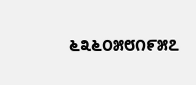೬೩೬೦೫೮೧೯೫೭